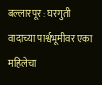बल्लारपूर : घरगुती वादाच्या पार्श्वभूमीवर एका महिलेचा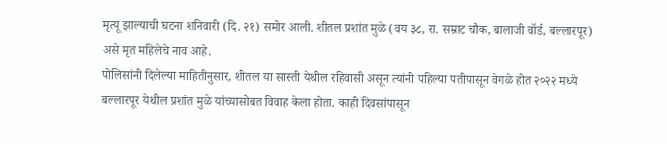मृत्यू झाल्याची घटना शनिवारी (दि. २१) समोर आली. शीतल प्रशांत मुळे (वय ३८, रा. सम्राट चौक, बालाजी वॉर्ड, बल्लारपूर) असे मृत महिलेचे नाव आहे.
पोलिसांनी दिलेल्या माहितीनुसार, शीतल या सास्ती येथील रहिवासी असून त्यांनी पहिल्या पतीपासून वेगळे होत २०२२ मध्ये बल्लारपूर येथील प्रशांत मुळे यांच्यासोबत विवाह केला होता. काही दिवसांपासून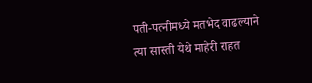पती-पत्नीमध्ये मतभेद वाढल्याने त्या सास्ती येथे माहेरी राहत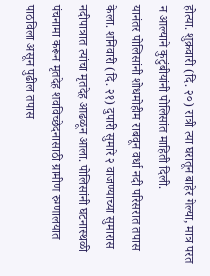होत्या. शुक्रवारी (दि. २०) रात्री त्या घरातून बाहेर गेल्या, मात्र परत न आल्याने कुटुंबीयांनी पोलिसांत माहिती दिली.
यानंतर पोलिसांनी शोधमोहीम राबवून वर्धा नदी परिसरात तपास केला. शनिवारी (दि. २१) दुपारी सुमारे २ वाजण्याच्या सुमारास नदीपात्रात त्यांचा मृतदेह आढळून आला. पोलिसांनी घटनास्थळी पंचनामा करून मृतदेह शवविच्छेदनासाठी ग्रामीण रुग्णालयात पाठविला असून पुढील तपास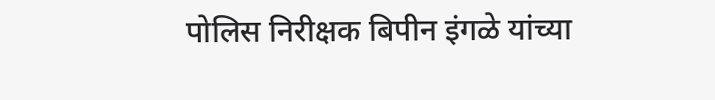पोलिस निरीक्षक बिपीन इंगळे यांच्या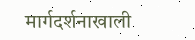मार्गदर्शनाखाली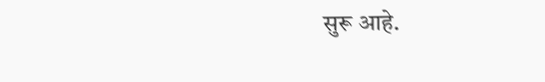सुरू आहे.